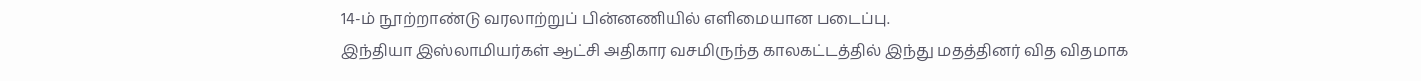14-ம் நூற்றாண்டு வரலாற்றுப் பின்னணியில் எளிமையான படைப்பு.
இந்தியா இஸ்லாமியர்கள் ஆட்சி அதிகார வசமிருந்த காலகட்டத்தில் இந்து மதத்தினர் வித விதமாக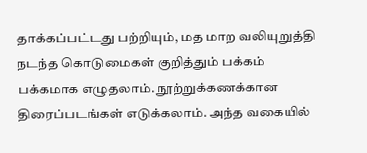தாக்கப்பட்டது பற்றியும், மத மாற வலியுறுத்தி நடந்த கொடுமைகள் குறித்தும் பக்கம் பக்கமாக எழுதலாம். நூற்றுக்கணக்கான திரைப்படங்கள் எடுக்கலாம். அந்த வகையில்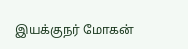இயக்குநர் மோகன்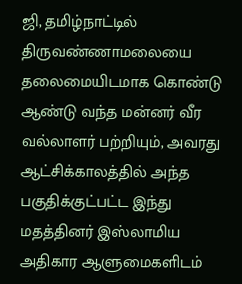ஜி, தமிழ்நாட்டில் திருவண்ணாமலையை தலைமையிடமாக கொண்டு ஆண்டு வந்த மன்னர் வீர வல்லாளர் பற்றியும், அவரது ஆட்சிக்காலத்தில் அந்த பகுதிக்குட்பட்ட இந்து மதத்தினர் இஸ்லாமிய அதிகார ஆளுமைகளிடம்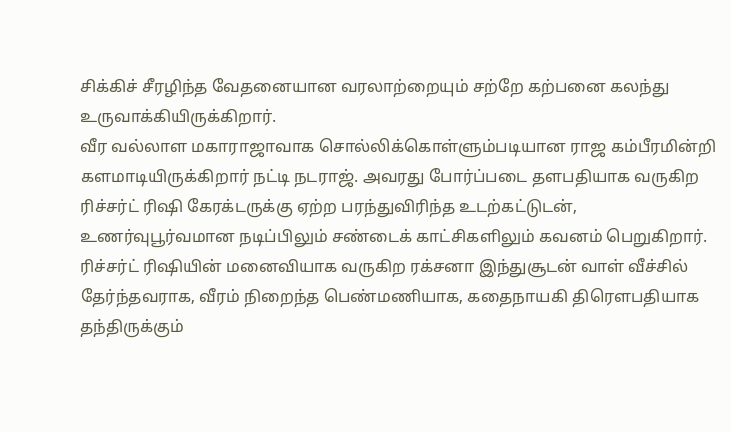சிக்கிச் சீரழிந்த வேதனையான வரலாற்றையும் சற்றே கற்பனை கலந்து உருவாக்கியிருக்கிறார்.
வீர வல்லாள மகாராஜாவாக சொல்லிக்கொள்ளும்படியான ராஜ கம்பீரமின்றி களமாடியிருக்கிறார் நட்டி நடராஜ். அவரது போர்ப்படை தளபதியாக வருகிற ரிச்சர்ட் ரிஷி கேரக்டருக்கு ஏற்ற பரந்துவிரிந்த உடற்கட்டுடன், உணர்வுபூர்வமான நடிப்பிலும் சண்டைக் காட்சிகளிலும் கவனம் பெறுகிறார்.
ரிச்சர்ட் ரிஷியின் மனைவியாக வருகிற ரக்சனா இந்துசூடன் வாள் வீச்சில் தேர்ந்தவராக, வீரம் நிறைந்த பெண்மணியாக, கதைநாயகி திரெளபதியாக தந்திருக்கும்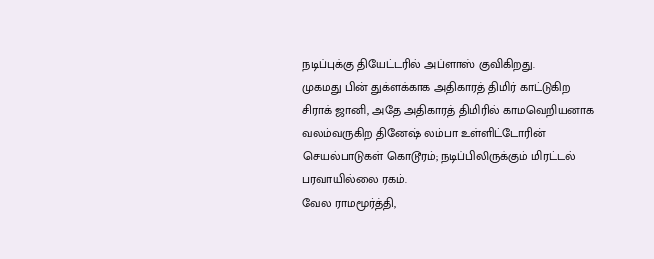நடிப்புக்கு தியேட்டரில் அப்ளாஸ் குவிகிறது.
முகமது பின் துக்ளக்காக அதிகாரத் திமிர் காட்டுகிற சிராக் ஜானி, அதே அதிகாரத் திமிரில் காமவெறியனாக வலம்வருகிற தினேஷ் லம்பா உள்ளிட்டோரின் செயல்பாடுகள் கொடூரம்; நடிப்பிலிருக்கும் மிரட்டல் பரவாயில்லை ரகம்.
வேல ராமமூர்த்தி,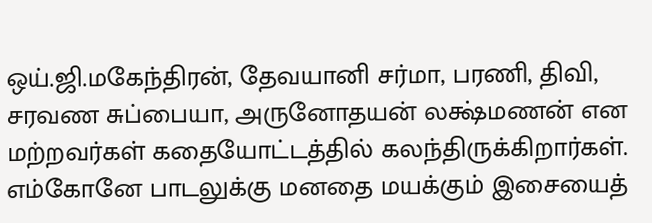ஒய்.ஜி.மகேந்திரன், தேவயானி சர்மா, பரணி, திவி, சரவண சுப்பையா, அருனோதயன் லக்ஷ்மணன் என மற்றவர்கள் கதையோட்டத்தில் கலந்திருக்கிறார்கள்.
எம்கோனே பாடலுக்கு மனதை மயக்கும் இசையைத்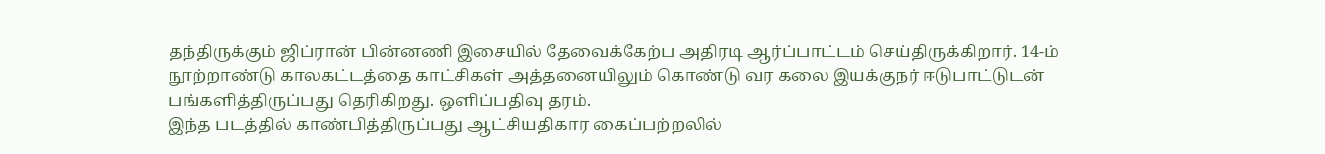தந்திருக்கும் ஜிப்ரான் பின்னணி இசையில் தேவைக்கேற்ப அதிரடி ஆர்ப்பாட்டம் செய்திருக்கிறார். 14-ம் நூற்றாண்டு காலகட்டத்தை காட்சிகள் அத்தனையிலும் கொண்டு வர கலை இயக்குநர் ஈடுபாட்டுடன் பங்களித்திருப்பது தெரிகிறது. ஒளிப்பதிவு தரம்.
இந்த படத்தில் காண்பித்திருப்பது ஆட்சியதிகார கைப்பற்றலில்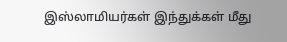இஸ்லாமியர்கள் இந்துக்கள் மீது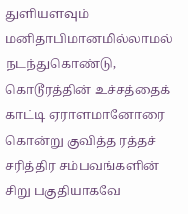துளியளவும் மனிதாபிமானமில்லாமல் நடந்துகொண்டு, கொடூரத்தின் உச்சத்தைக் காட்டி ஏராளமானோரை கொன்று குவித்த ரத்தச் சரித்திர சம்பவங்களின் சிறு பகுதியாகவே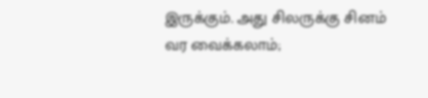இருக்கும். அது சிலருக்கு சினம் வர வைக்கலாம்;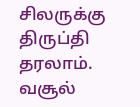சிலருக்கு திருப்தி தரலாம். வசூல்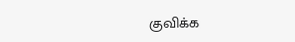குவிக்க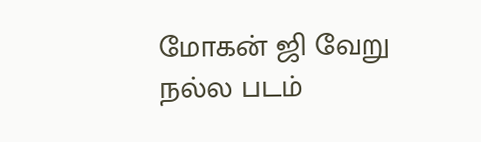மோகன் ஜி வேறு நல்ல படம்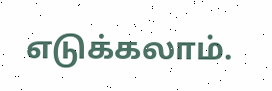எடுக்கலாம்.